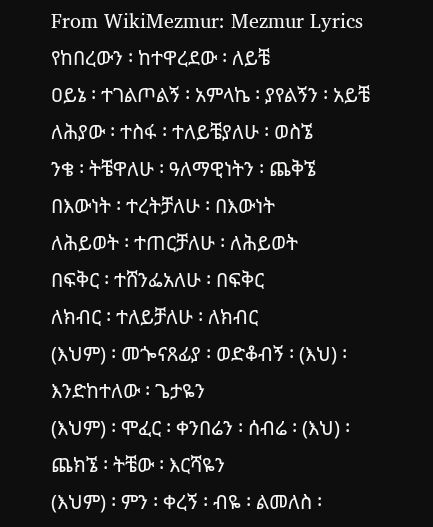From WikiMezmur: Mezmur Lyrics
የከበረውን ፡ ከተዋረደው ፡ ለይቼ
ዐይኔ ፡ ተገልጦልኝ ፡ አምላኬ ፡ ያየልኝን ፡ አይቼ
ለሕያው ፡ ተስፋ ፡ ተለይቼያለሁ ፡ ወስኜ
ንቄ ፡ ትቼዋለሁ ፡ ዓለማዊነትን ፡ ጨቅኜ
በእውነት ፡ ተረትቻለሁ ፡ በእውነት
ለሕይወት ፡ ተጠርቻለሁ ፡ ለሕይወት
በፍቅር ፡ ተሸንፌአለሁ ፡ በፍቅር
ለክብር ፡ ተለይቻለሁ ፡ ለክብር
(እህም) ፡ መጐናጸፊያ ፡ ወድቆብኝ ፡ (እህ) ፡ እንድከተለው ፡ ጌታዬን
(እህም) ፡ ሞፈር ፡ ቀንበሬን ፡ ሰብሬ ፡ (እህ) ፡ ጨክኜ ፡ ትቼው ፡ እርሻዬን
(እህም) ፡ ምን ፡ ቀረኝ ፡ ብዬ ፡ ልመለስ ፡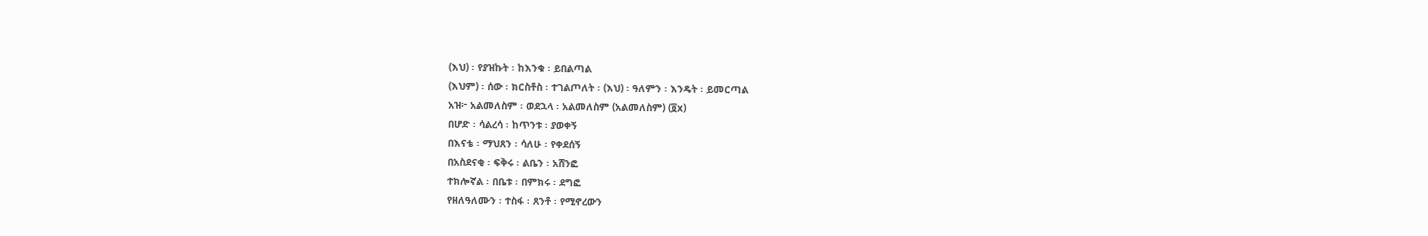(እህ) ፡ የያዝኩት ፡ ከእንቁ ፡ ይበልጣል
(እህም) ፡ ሰው ፡ ክርስቶስ ፡ ተገልጦለት ፡ (እህ) ፡ ዓለምን ፡ እንዴት ፡ ይመርጣል
አዝ፦ አልመለስም ፡ ወደኋላ ፡ አልመለስም (አልመለስም) (፬x)
በሆድ ፡ ሳልረሳ ፡ ከጥንቱ ፡ ያወቀኝ
በእናቴ ፡ ማህጸን ፡ ሳለሁ ፡ የቀደሰኝ
በአስደናቂ ፡ ፍቅሩ ፡ ልቤን ፡ አሸንፎ
ተክሎኛል ፡ በቤቱ ፡ በምክሩ ፡ ደግፎ
የዘለዓለሙን ፡ ተስፋ ፡ ጸንቶ ፡ የሚኖረውን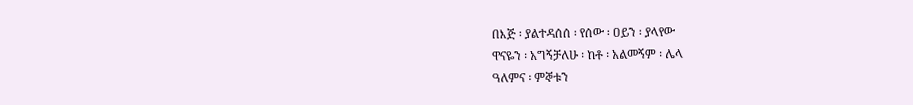በእጅ ፡ ያልተዳሰሰ ፡ የሰው ፡ ዐይን ፡ ያላየው
ዋናዬን ፡ አግኝቻለሁ ፡ ከቶ ፡ አልመኝም ፡ ሌላ
ዓለምና ፡ ምኞቱን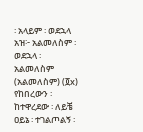፡ አላይም ፡ ወደኋላ
አዝ፦ አልመለስም ፡ ወደኋላ ፡ አልመለስም (አልመለስም) (፬x)
የከበረውን ፡ ከተዋረደው ፡ ለይቼ
ዐይኔ ፡ ተገልጦልኝ ፡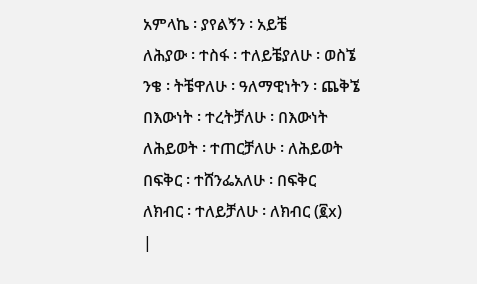አምላኬ ፡ ያየልኝን ፡ አይቼ
ለሕያው ፡ ተስፋ ፡ ተለይቼያለሁ ፡ ወስኜ
ንቄ ፡ ትቼዋለሁ ፡ ዓለማዊነትን ፡ ጨቅኜ
በእውነት ፡ ተረትቻለሁ ፡ በእውነት
ለሕይወት ፡ ተጠርቻለሁ ፡ ለሕይወት
በፍቅር ፡ ተሸንፌአለሁ ፡ በፍቅር
ለክብር ፡ ተለይቻለሁ ፡ ለክብር (፪x)
|